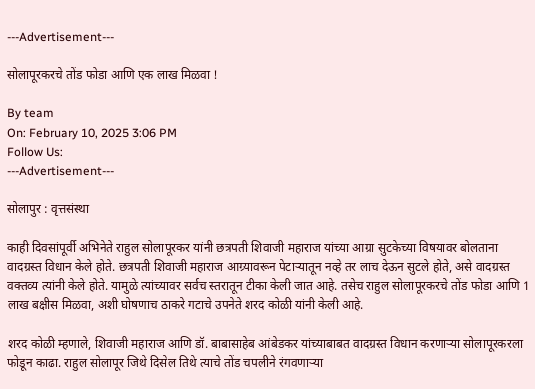---Advertisement---

सोलापूरकरचे तोंड फोडा आणि एक लाख मिळवा !

By team
On: February 10, 2025 3:06 PM
Follow Us:
---Advertisement---

सोलापुर : वृत्तसंस्था

काही दिवसांपूर्वी अभिनेते राहुल सोलापूरकर यांनी छत्रपती शिवाजी महाराज यांच्या आग्रा सुटकेच्या विषयावर बोलताना वादग्रस्त विधान केले होते. छत्रपती शिवाजी महाराज आग्र्यावरून पेटाऱ्यातून नव्हे तर लाच देऊन सुटले होते, असे वादग्रस्त वक्तव्य त्यांनी केले होते. यामुळे त्यांच्यावर सर्वच स्तरातून टीका केली जात आहे. तसेच राहुल सोलापूरकरचे तोंड फोडा आणि 1 लाख बक्षीस मिळवा, अशी घोषणाच ठाकरे गटाचे उपनेते शरद कोळी यांनी केली आहे.

शरद कोळी म्हणाले, शिवाजी महाराज आणि डॉ. बाबासाहेब आंबेडकर यांच्याबाबत वादग्रस्त विधान करणाऱ्या सोलापूरकरला फोडून काढा. राहुल सोलापूर जिथे दिसेल तिथे त्याचे तोंड चपलीने रंगवणाऱ्या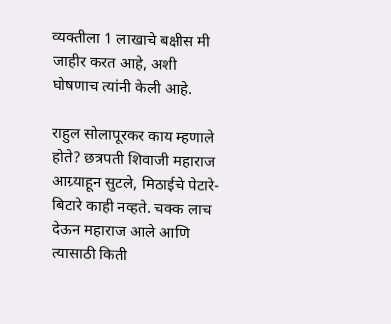व्यक्तीला 1 लाखाचे बक्षीस मी जाहीर करत आहे, अशी घोषणाच त्यांनी केली आहे.

राहुल सोलापूरकर काय म्हणाले होते? छत्रपती शिवाजी महाराज आग्र्याहून सुटले, मिठाईचे पेटारे-बिटारे काही नव्हते. चक्क लाच देऊन महाराज आले आणि त्यासाठी किती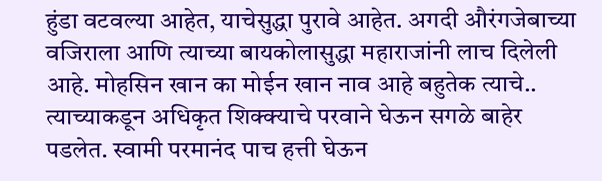हुंडा वटवल्या आहेत, याचेसुद्धा पुरावे आहेत. अगदी औरंगजेबाच्या वजिराला आणि त्याच्या बायकोलासुद्धा महाराजांनी लाच दिलेली आहे. मोहसिन खान का मोईन खान नाव आहे बहुतेक त्याचे.. त्याच्याकडून अधिकृत शिक्क्याचे परवाने घेऊन सगळे बाहेर पडलेत. स्वामी परमानंद पाच हत्ती घेऊन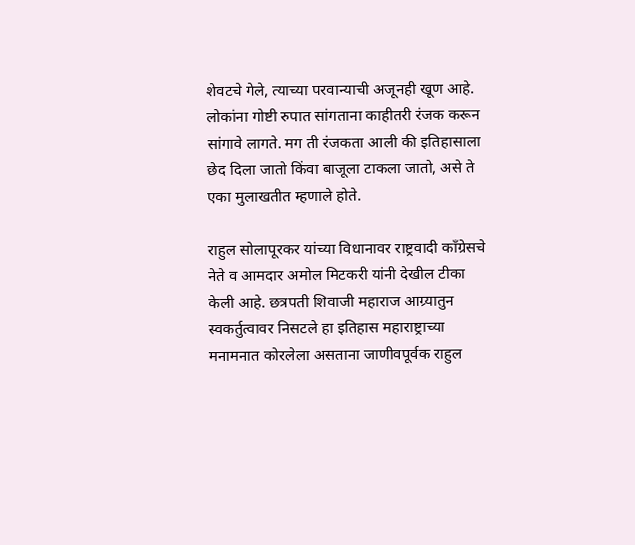शेवटचे गेले, त्याच्या परवान्याची अजूनही खूण आहे. लोकांना गोष्टी रुपात सांगताना काहीतरी रंजक करून सांगावे लागते. मग ती रंजकता आली की इतिहासाला छेद दिला जातो किंवा बाजूला टाकला जातो, असे ते एका मुलाखतीत म्हणाले होते.

राहुल सोलापूरकर यांच्या विधानावर राष्ट्रवादी कॉंग्रेसचे नेते व आमदार अमोल मिटकरी यांनी देखील टीका केली आहे. छत्रपती शिवाजी महाराज आग्र्यातुन स्वकर्तुत्वावर निसटले हा इतिहास महाराष्ट्राच्या मनामनात कोरलेला असताना जाणीवपूर्वक राहुल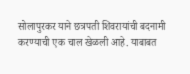सोलापुरकर याने छत्रपती शिवरायांची बदनामी करण्याची एक चाल खेळली आहे. याबाबत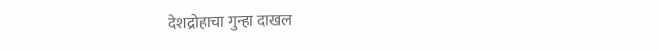देशद्रोहाचा गुन्हा दाखल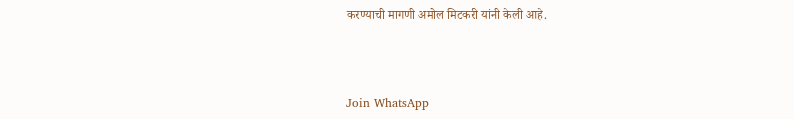करण्याची मागणी अमोल मिटकरी यांनी केली आहे.



Join WhatsApp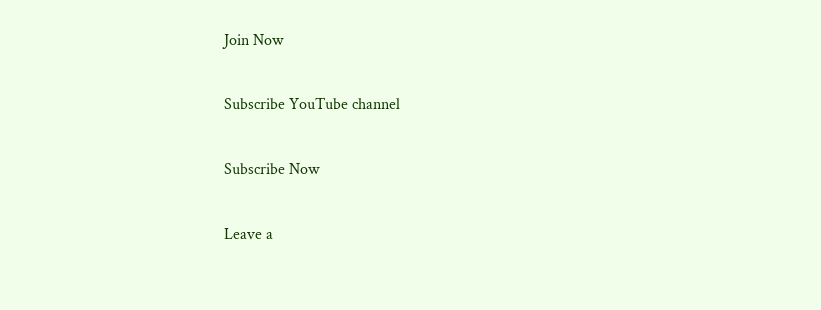Join Now

Subscribe YouTube channel

Subscribe Now

Leave a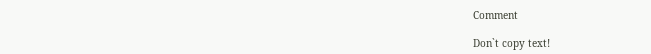Comment

Don`t copy text!